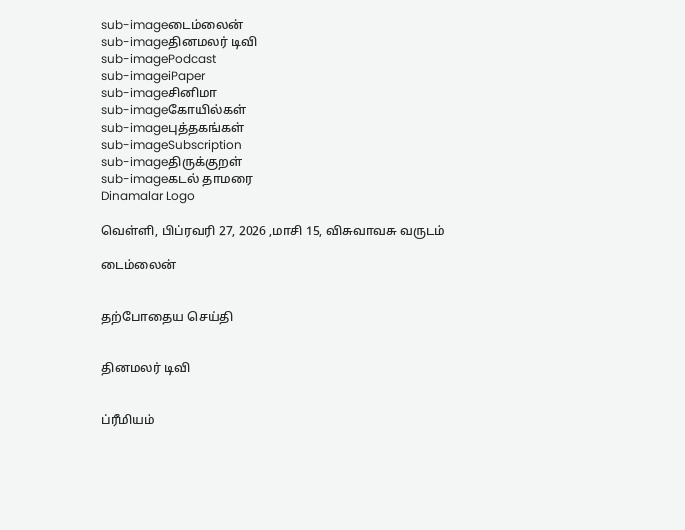sub-imageடைம்லைன்
sub-imageதினமலர் டிவி
sub-imagePodcast
sub-imageiPaper
sub-imageசினிமா
sub-imageகோயில்கள்
sub-imageபுத்தகங்கள்
sub-imageSubscription
sub-imageதிருக்குறள்
sub-imageகடல் தாமரை
Dinamalar Logo

வெள்ளி, பிப்ரவரி 27, 2026 ,மாசி 15, விசுவாவசு வருடம்

டைம்லைன்


தற்போதைய செய்தி


தினமலர் டிவி


ப்ரீமியம்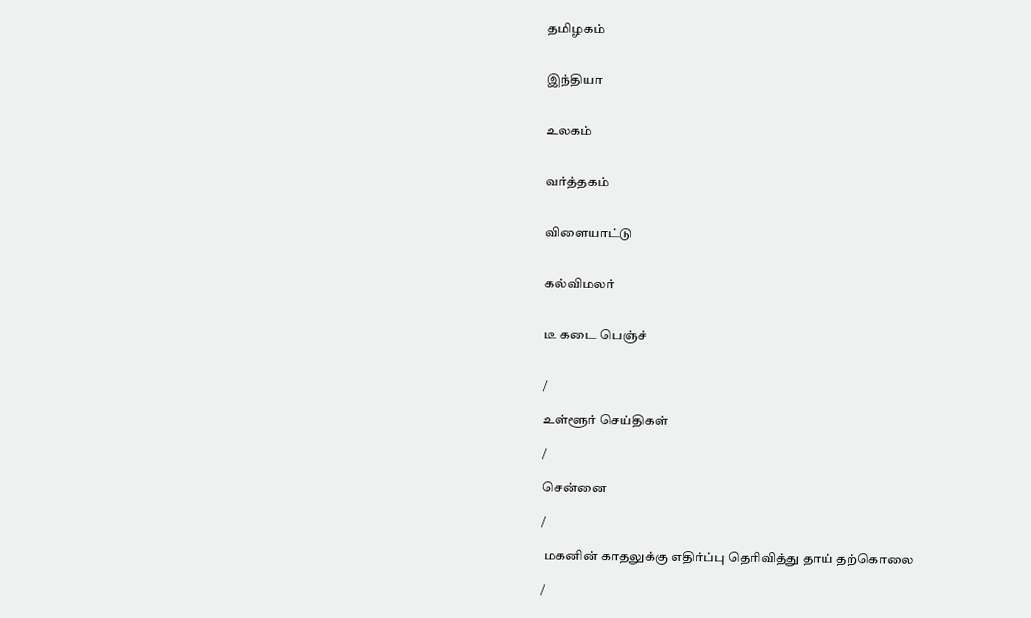தமிழகம்


இந்தியா


உலகம்


வர்த்தகம்


விளையாட்டு


கல்விமலர்


டீ கடை பெஞ்ச்


/

உள்ளூர் செய்திகள்

/

சென்னை

/

 மகனின் காதலுக்கு எதிர்ப்பு தெரிவித்து தாய் தற்கொலை

/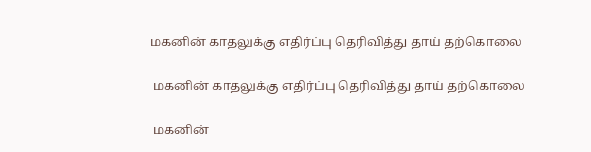மகனின் காதலுக்கு எதிர்ப்பு தெரிவித்து தாய் தற்கொலை

 மகனின் காதலுக்கு எதிர்ப்பு தெரிவித்து தாய் தற்கொலை

 மகனின்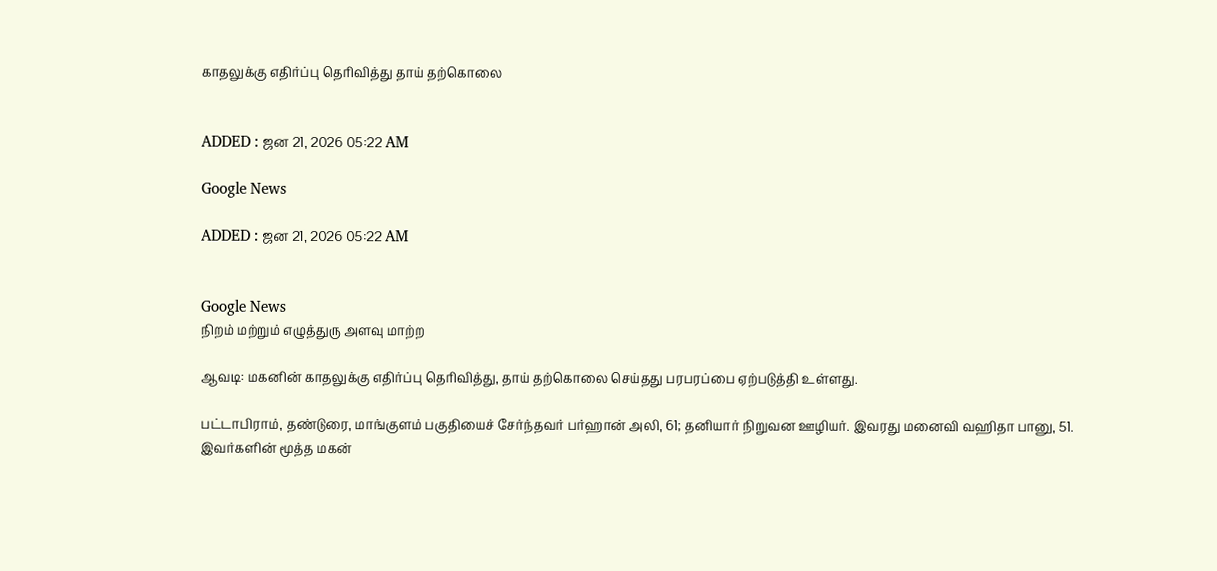காதலுக்கு எதிர்ப்பு தெரிவித்து தாய் தற்கொலை


ADDED : ஜன 21, 2026 05:22 AM

Google News

ADDED : ஜன 21, 2026 05:22 AM


Google News
நிறம் மற்றும் எழுத்துரு அளவு மாற்ற

ஆவடி: மகனின் காதலுக்கு எதிர்ப்பு தெரிவித்து, தாய் தற்கொலை செய்தது பரபரப்பை ஏற்படுத்தி உள்ளது.

பட்டாபிராம், தண்டுரை, மாங்குளம் பகுதியைச் சேர்ந்தவர் பர்ஹான் அலி, 61; தனியார் நிறுவன ஊழியர். இவரது மனைவி வஹிதா பானு, 51. இவர்களின் மூத்த மகன்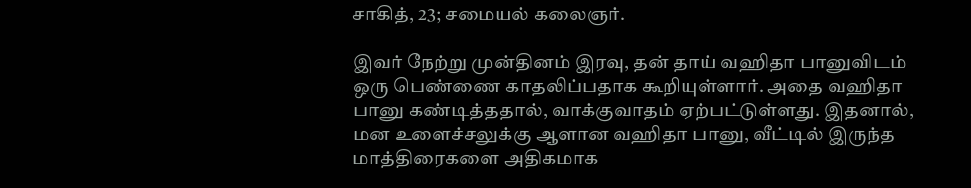சாகித், 23; சமையல் கலைஞர்.

இவர் நேற்று முன்தினம் இரவு, தன் தாய் வஹிதா பானுவிடம் ஒரு பெண்ணை காதலிப்பதாக கூறியுள்ளார். அதை வஹிதா பானு கண்டித்ததால், வாக்குவாதம் ஏற்பட்டுள்ளது. இதனால், மன உளைச்சலுக்கு ஆளான வஹிதா பானு, வீட்டில் இருந்த மாத்திரைகளை அதிகமாக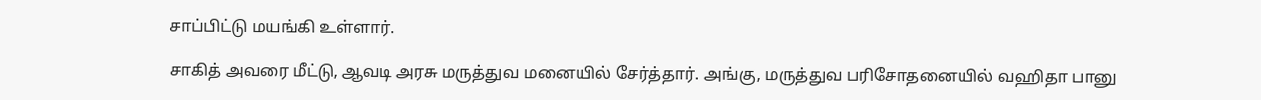சாப்பிட்டு மயங்கி உள்ளார்.

சாகித் அவரை மீட்டு, ஆவடி அரசு மருத்துவ மனையில் சேர்த்தார். அங்கு, மருத்துவ பரிசோதனையில் வஹிதா பானு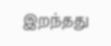இறந்தது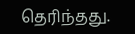தெரிந்தது.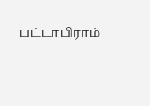பட்டாபிராம்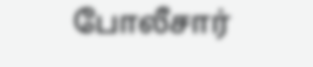போலீசார்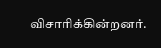விசாரிக்கின்றனர்.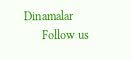Dinamalar
      Follow us